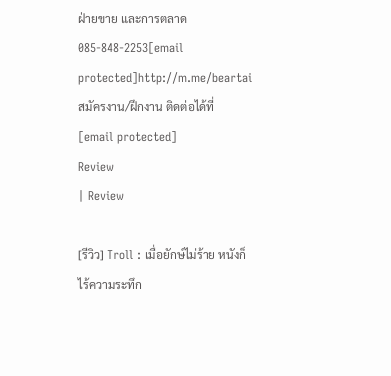ฝ่ายขาย และการตลาด
085-848-2253[email protected]http://m.me/beartai
สมัครงาน/ฝึกงาน ติดต่อได้ที่
[email protected]
Review
| Review

[รีวิว] Troll : เมื่อยักษ์ไม่ร้าย หนังก็ไร้ความระทึก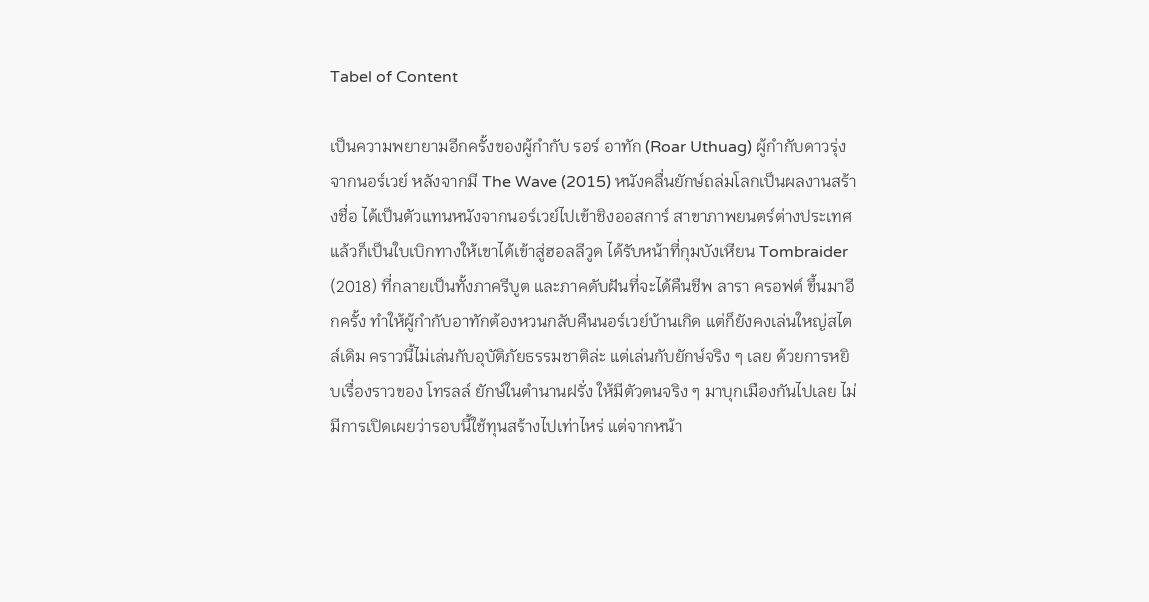Tabel of Content

เป็นความพยายามอีกครั้งของผู้กำกับ รอร์ อาทัก (Roar Uthuag) ผู้กำกับดาวรุ่งจากนอร์เวย์ หลังจากมี The Wave (2015) หนังคลื่นยักษ์ถล่มโลกเป็นผลงานสร้างชื่อ ได้เป็นตัวแทนหนังจากนอร์เวย์ไปเข้าชิงออสการ์ สาขาภาพยนตร์ต่างประเทศ แล้วก็เป็นใบเบิกทางให้เขาได้เข้าสู่ฮอลลีวูด ได้รับหน้าที่กุมบังเหียน Tombraider (2018) ที่กลายเป็นทั้งภาครีบูต และภาคดับฝันที่จะได้คืนชีพ ลารา ครอฟต์ ขึ้นมาอีกครั้ง ทำให้ผู้กำกับอาทักต้องหวนกลับคืนนอร์เวย์บ้านเกิด แต่ก็ยังคงเล่นใหญ่สไตล์เดิม คราวนี้ไม่เล่นกับอุบัติภัยธรรมชาติล่ะ แต่เล่นกับยักษ์จริง ๆ เลย ด้วยการหยิบเรื่องราวของ โทรลล์ ยักษ์ในตำนานฝรั่ง ให้มีตัวตนจริง ๆ มาบุกเมืองกันไปเลย ไม่มีการเปิดเผยว่ารอบนี้ใช้ทุนสร้างไปเท่าไหร่ แต่จากหน้า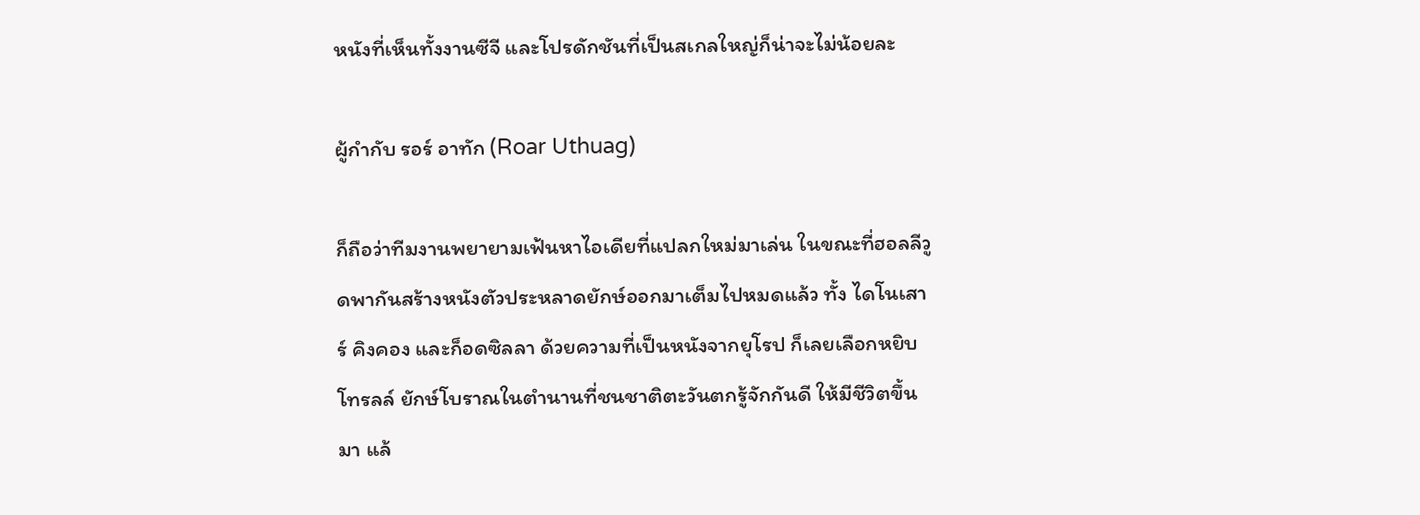หนังที่เห็นทั้งงานซีจี และโปรดักชันที่เป็นสเกลใหญ่ก็น่าจะไม่น้อยละ

ผู้กำกับ รอร์ อาทัก (Roar Uthuag)

ก็ถือว่าทีมงานพยายามเฟ้นหาไอเดียที่แปลกใหม่มาเล่น ในขณะที่ฮอลลีวูดพากันสร้างหนังตัวประหลาดยักษ์ออกมาเต็มไปหมดแล้ว ทั้ง ไดโนเสาร์ คิงคอง และก็อดซิลลา ด้วยความที่เป็นหนังจากยุโรป ก็เลยเลือกหยิบ โทรลล์ ยักษ์โบราณในตำนานที่ชนชาติตะวันตกรู้จักกันดี ให้มีชีวิตขึ้นมา แล้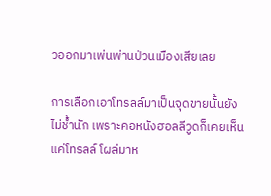วออกมาเพ่นพ่านป่วนเมืองเสียเลย

การเลือกเอาโทรลล์มาเป็นจุดขายนั้นยังไม่ช้ำนัก เพราะคอหนังฮอลลีวูดก็เคยเห็นแค่โทรลล์ โผล่มาห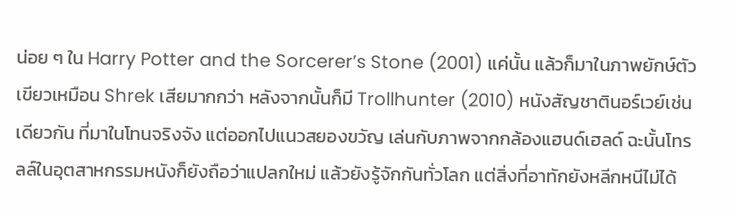น่อย ๆ ใน Harry Potter and the Sorcerer’s Stone (2001) แค่นั้น แล้วก็มาในภาพยักษ์ตัวเขียวเหมือน Shrek เสียมากกว่า หลังจากนั้นก็มี Trollhunter (2010) หนังสัญชาตินอร์เวย์เช่นเดียวกัน ที่มาในโทนจริงจัง แต่ออกไปแนวสยองขวัญ เล่นกับภาพจากกล้องแฮนด์เฮลด์ ฉะนั้นโทรลล์ในอุตสาหกรรมหนังก็ยังถือว่าแปลกใหม่ แล้วยังรู้จักกันทั่วโลก แต่สิ่งที่อาทักยังหลีกหนีไม่ได้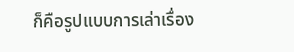ก็คือรูปแบบการเล่าเรื่อง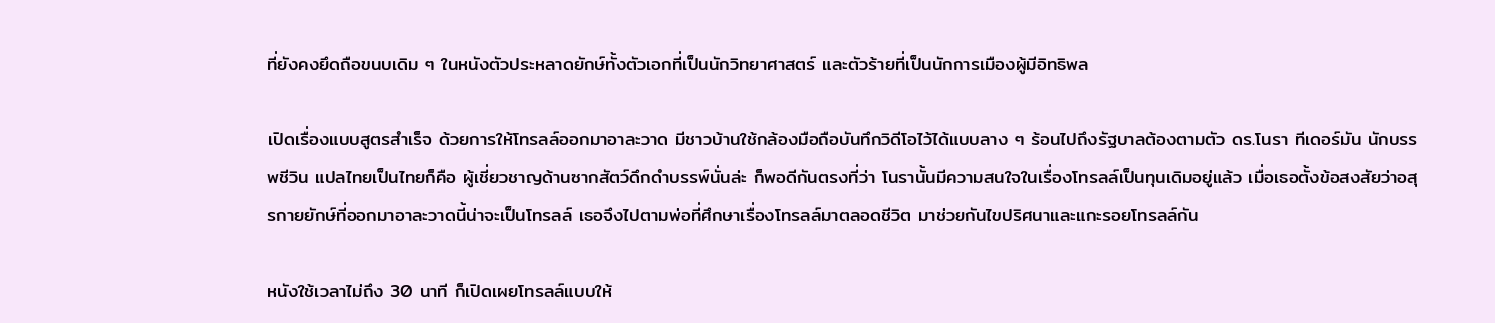ที่ยังคงยึดถือขนบเดิม ๆ ในหนังตัวประหลาดยักษ์ทั้งตัวเอกที่เป็นนักวิทยาศาสตร์ และตัวร้ายที่เป็นนักการเมืองผู้มีอิทธิพล

เปิดเรื่องแบบสูตรสำเร็จ ด้วยการให้โทรลล์ออกมาอาละวาด มีชาวบ้านใช้กล้องมือถือบันทึกวิดีโอไว้ได้แบบลาง ๆ ร้อนไปถึงรัฐบาลต้องตามตัว ดร.โนรา ทีเดอร์มัน นักบรรพชีวิน แปลไทยเป็นไทยก็คือ ผู้เชี่ยวชาญด้านซากสัตว์ดึกดำบรรพ์นั่นล่ะ ก็พอดีกันตรงที่ว่า โนรานั้นมีความสนใจในเรื่องโทรลล์เป็นทุนเดิมอยู่แล้ว เมื่อเธอตั้งข้อสงสัยว่าอสุรกายยักษ์ที่ออกมาอาละวาดนี้น่าจะเป็นโทรลล์ เธอจึงไปตามพ่อที่ศึกษาเรื่องโทรลล์มาตลอดชีวิต มาช่วยกันไขปริศนาและแกะรอยโทรลล์กัน

หนังใช้เวลาไม่ถึง 30 นาที ก็เปิดเผยโทรลล์แบบให้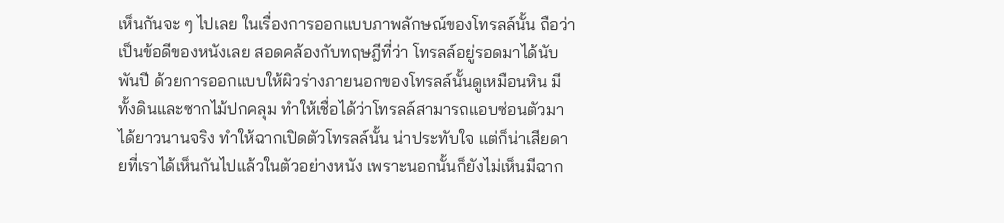เห็นกันจะ ๆ ไปเลย ในเรื่องการออกแบบภาพลักษณ์ของโทรลล์นั้น ถือว่าเป็นข้อดีของหนังเลย สอดคล้องกับทฤษฎีที่ว่า โทรลล์อยู่รอดมาได้นับพันปี ด้วยการออกแบบให้ผิวร่างภายนอกของโทรลล์นั้นดูเหมือนหิน มีทั้งดินและซากไม้ปกคลุม ทำให้เชื่อได้ว่าโทรลล์สามารถแอบซ่อนตัวมาได้ยาวนานจริง ทำให้ฉากเปิดตัวโทรลล์นั้น น่าประทับใจ แต่ก็น่าเสียดายที่เราได้เห็นกันไปแล้วในตัวอย่างหนัง เพราะนอกนั้นก็ยังไม่เห็นมีฉาก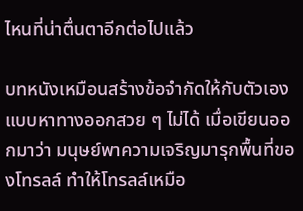ไหนที่น่าตื่นตาอีกต่อไปแล้ว

บทหนังเหมือนสร้างข้อจำกัดให้กับตัวเอง แบบหาทางออกสวย ๆ ไม่ได้ เมื่อเขียนออกมาว่า มนุษย์พาความเจริญมารุกพื้นที่ของโทรลล์ ทำให้โทรลล์เหมือ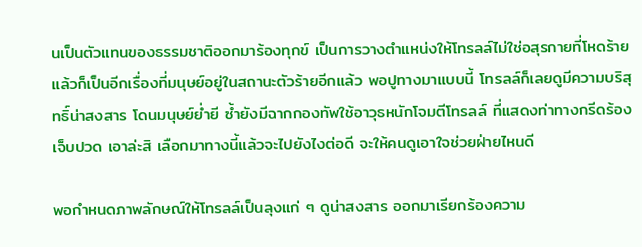นเป็นตัวแทนของธรรมชาติออกมาร้องทุกข์ เป็นการวางตำแหน่งให้โทรลล์ไม่ใช่อสุรกายที่โหดร้าย แล้วก็เป็นอีกเรื่องที่มนุษย์อยู่ในสถานะตัวร้ายอีกแล้ว พอปูทางมาแบบนี้ โทรลล์ก็เลยดูมีความบริสุทธิ์น่าสงสาร โดนมนุษย์ย่ำยี ซ้ำยังมีฉากกองทัพใช้อาวุธหนักโจมตีโทรลล์ ที่แสดงท่าทางกรีดร้อง เจ็บปวด เอาล่ะสิ เลือกมาทางนี้แล้วจะไปยังไงต่อดี จะให้คนดูเอาใจช่วยฝ่ายไหนดี

พอกำหนดภาพลักษณ์ให้โทรลล์เป็นลุงแก่ ๆ ดูน่าสงสาร ออกมาเรียกร้องความ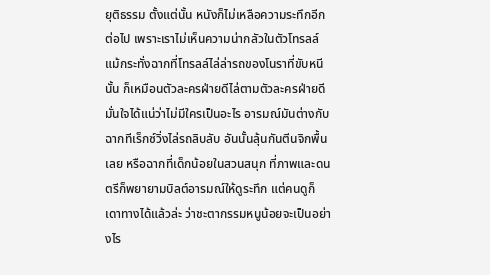ยุติธรรม ตั้งแต่นั้น หนังก็ไม่เหลือความระทึกอีกต่อไป เพราะเราไม่เห็นความน่ากลัวในตัวโทรลล์ แม้กระทั่งฉากที่โทรลล์ไล่ล่ารถของโนราที่ขับหนีนั้น ก็เหมือนตัวละครฝ่ายดีไล่ตามตัวละครฝ่ายดี มั่นใจได้แน่ว่าไม่มีใครเป็นอะไร อารมณ์มันต่างกับฉากทีเร็กซ์วิ่งไล่รถลิบลับ อันนั้นลุ้นกันตีนจิกพื้นเลย หรือฉากที่เด็กน้อยในสวนสนุก ที่ภาพและดนตรีก็พยายามบิลต์อารมณ์ให้ดูระทึก แต่คนดูก็เดาทางได้แล้วล่ะ ว่าชะตากรรมหนูน้อยจะเป็นอย่างไร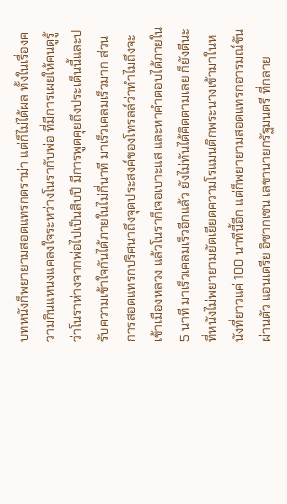บทหนังก็พยายามสอดแทรกดราม่า แต่ก็ไม่ได้ผล ทั้งในเรื่องความกินแหนงแคลงใจระหว่างโนรากับพ่อ ที่มีการเผยให้คนดูรู้ว่าโนราห่างจากพ่อไปเป็นสิบปี มีการพูดคุยถึงประเด็นนี้และปรับความเข้าใจกันได้ภายในไม่กี่นาที มาเร็วเคลมเร็วมาก ส่วนการสอดแทรกปริศนาถึงจุดประสงค์ของโทรลล์ว่าทำไมถึงจะเข้าเมืองหลวง แล้วโนราก็เจอเบาะแส และหาคำตอบได้ภายใน 5 นาที มาเร็วเคลมเร็วอีกแล้ว ยังไม่ทันได้คิดตามเลย ก็ยังดีนะ ที่หนังไม่พยายามยัดเยียดความโรแมนติกพระนางเข้ามาในหนังที่ยาวแค่ 100 นาทีนี้อีก แต่ก็พยายามสอดแทรกอารมณ์ขันผ่านตัว แอนเดรีย อิซากเซน เลขานายกรัฐมนตรี ที่กลาย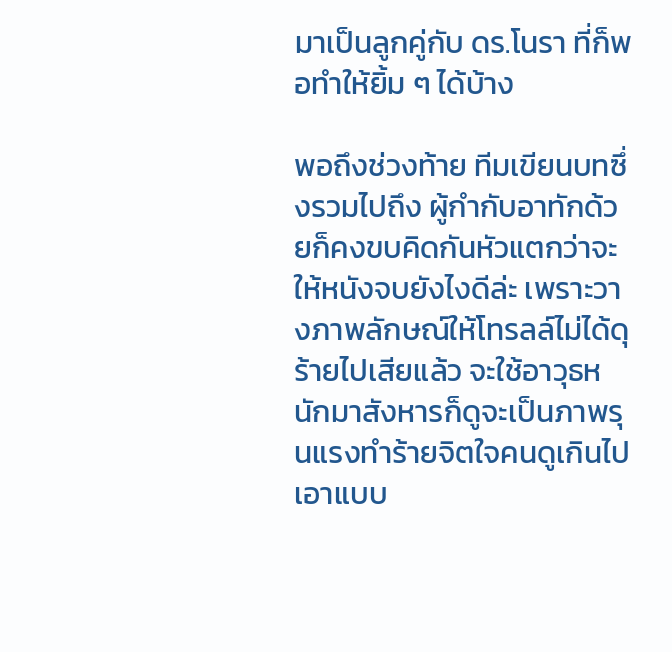มาเป็นลูกคู่กับ ดร.โนรา ที่ก็พอทำให้ยิ้ม ๆ ได้บ้าง

พอถึงช่วงท้าย ทีมเขียนบทซึ่งรวมไปถึง ผู้กำกับอาทักด้วยก็คงขบคิดกันหัวแตกว่าจะให้หนังจบยังไงดีล่ะ เพราะวางภาพลักษณ์ให้โทรลล์ไม่ได้ดุร้ายไปเสียแล้ว จะใช้อาวุธหนักมาสังหารก็ดูจะเป็นภาพรุนแรงทำร้ายจิตใจคนดูเกินไป เอาแบบ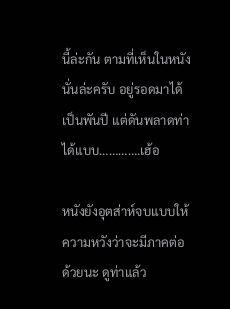นี้ล่ะกัน ตามที่เห็นในหนังนั่นล่ะครับ อยู่รอดมาได้เป็นพันปี แต่ดันพลาดท่าได้แบบ………….เฮ้อ

หนังยังอุตส่าห์จบแบบให้ความหวังว่าจะมีภาคต่อด้วยนะ ดูท่าแล้ว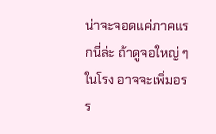น่าจะจอดแค่ภาคแรกนี่ล่ะ ถ้าดูจอใหญ่ ๆ ในโรง อาจจะเพิ่มอรร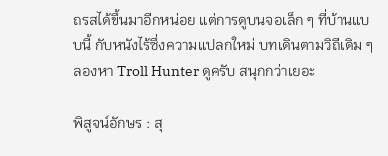ถรสได้ขึ้นมาอีกหน่อย แต่การดูบนจอเล็ก ๆ ที่บ้านแบบนี้ กับหนังไร้ซึ่งความแปลกใหม่ บทเดินตามวิถีเดิม ๆ ลองหา Troll Hunter ดูครับ สนุกกว่าเยอะ

พิสูจน์อักษร : สุ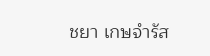ชยา เกษจำรัส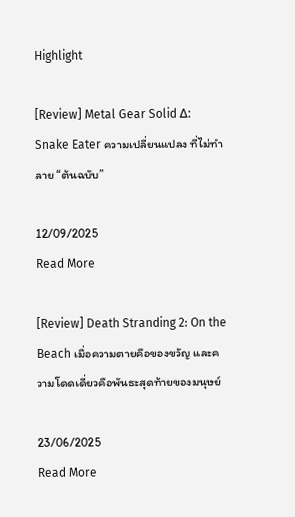Highlight

[Review] Metal Gear Solid Δ: Snake Eater ความเปลี่ยนแปลง ที่ไม่ทำลาย “ต้นฉบับ”

12/09/2025
Read More

[Review] Death Stranding 2: On the Beach เมื่อความตายคือของขวัญ และความโดดเดี่ยวคือพันธะสุดท้ายของมนุษย์

23/06/2025
Read More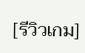[รีวิวเกม]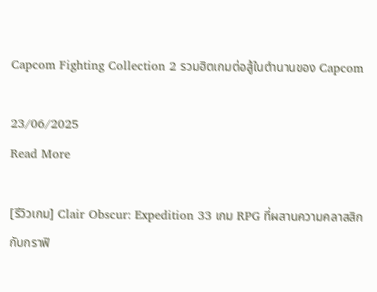Capcom Fighting Collection 2 รวมฮิตเกมต่อสู้ในตำนานของ Capcom

23/06/2025
Read More

[รีวิวเกม] Clair Obscur: Expedition 33 เกม RPG ที่ผสานความคลาสสิกกับกราฟิ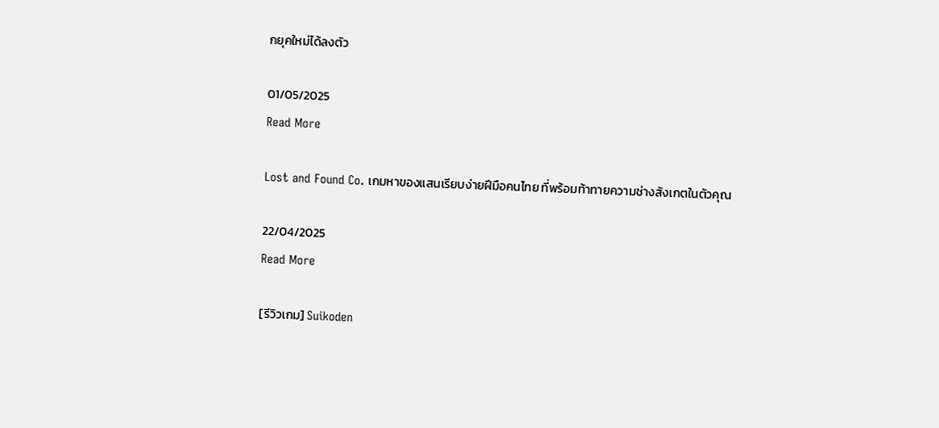กยุคใหม่ได้ลงตัว

01/05/2025
Read More

Lost and Found Co. เกมหาของแสนเรียบง่ายฝีมือคนไทย ที่พร้อมท้าทายความช่างสังเกตในตัวคุณ

22/04/2025
Read More

[รีวิวเกม] Suikoden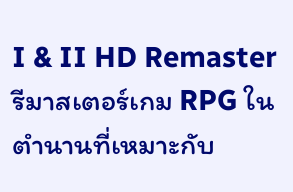I & II HD Remaster รีมาสเตอร์เกม RPG ในตำนานที่เหมาะกับ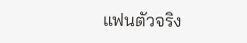แฟนตัวจริง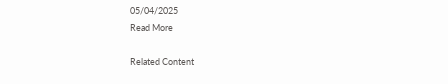05/04/2025
Read More

Related Content